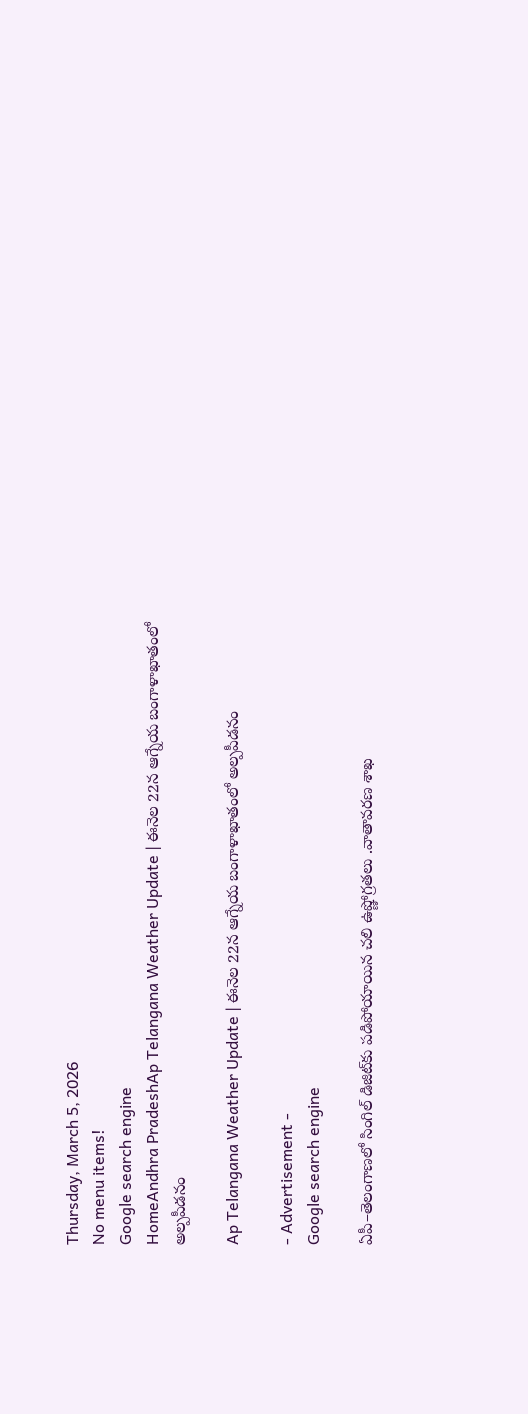Thursday, March 5, 2026
No menu items!
Google search engine
HomeAndhra PradeshAp Telangana Weather Update | ఈనెల 22న ఆగ్నేయ బంగాళాఖాతంలో అల్పపీడనం

Ap Telangana Weather Update | ఈనెల 22న ఆగ్నేయ బంగాళాఖాతంలో అల్పపీడనం

- Advertisement -
Google search engine

ఏపీ–తెలంగాణలో సింగిల్‌ డిజిట్‌కు పడిపోయాయిన చలి ఉష్ణోగ్రతలు .వాతావరణ శాఖ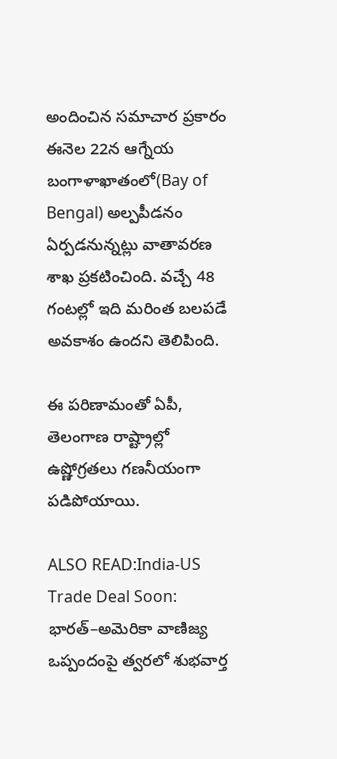అందించిన సమాచార ప్రకారం ఈనెల 22న ఆగ్నేయ బంగాళాఖాతంలో(Bay of Bengal) అల్పపీడనం ఏర్పడనున్నట్లు వాతావరణ శాఖ ప్రకటించింది. వచ్చే 48 గంటల్లో ఇది మరింత బలపడే అవకాశం ఉందని తెలిపింది.

ఈ పరిణామంతో ఏపీ, తెలంగాణ రాష్ట్రాల్లో ఉష్ణోగ్రతలు గణనీయంగా పడిపోయాయి.

ALSO READ:India-US Trade Deal Soon: భారత్–అమెరికా వాణిజ్య ఒప్పందంపై త్వరలో శుభవార్త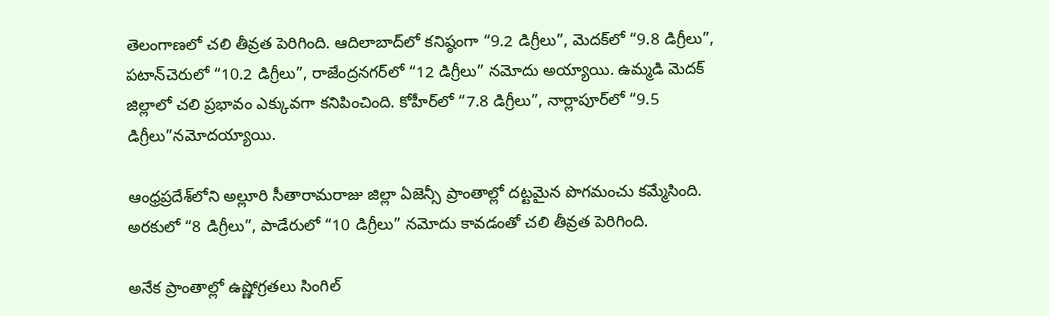తెలంగాణలో చలి తీవ్రత పెరిగింది. ఆదిలాబాద్‌లో కనిష్ఠంగా “9.2 డిగ్రీలు”, మెదక్‌లో “9.8 డిగ్రీలు”, పటాన్‌చెరులో “10.2 డిగ్రీలు”, రాజేంద్రనగర్‌లో “12 డిగ్రీలు” నమోదు అయ్యాయి. ఉమ్మడి మెదక్ జిల్లాలో చలి ప్రభావం ఎక్కువగా కనిపించింది. కోహీర్‌లో “7.8 డిగ్రీలు”, నార్లాపూర్‌లో “9.5 డిగ్రీలు”నమోదయ్యాయి.

ఆంధ్రప్రదేశ్‌లోని అల్లూరి సీతారామరాజు జిల్లా ఏజెన్సీ ప్రాంతాల్లో దట్టమైన పొగమంచు కమ్మేసింది. అరకులో “8 డిగ్రీలు”, పాడేరులో “10 డిగ్రీలు” నమోదు కావడంతో చలి తీవ్రత పెరిగింది.

అనేక ప్రాంతాల్లో ఉష్ణోగ్రతలు సింగిల్‌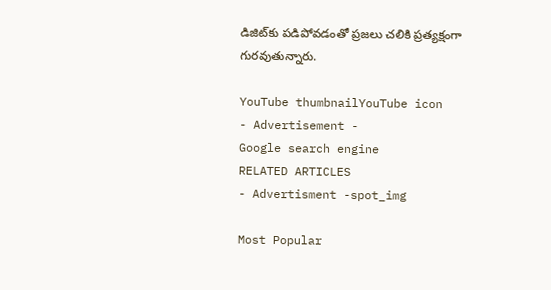డిజిట్‌కు పడిపోవడంతో ప్రజలు చలికి ప్రత్యక్షంగా గురవుతున్నారు.

YouTube thumbnailYouTube icon
- Advertisement -
Google search engine
RELATED ARTICLES
- Advertisment -spot_img

Most Popular